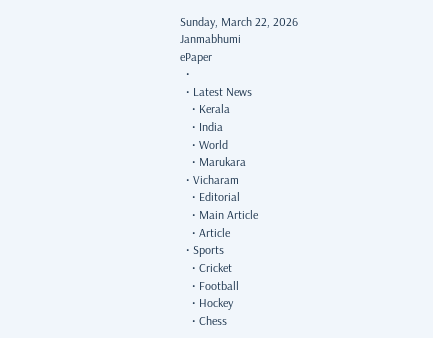Sunday, March 22, 2026
Janmabhumi
ePaper
  •
  • Latest News
    • Kerala
    • India
    • World
    • Marukara
  • Vicharam
    • Editorial
    • Main Article
    • Article
  • Sports
    • Cricket
    • Football
    • Hockey
    • Chess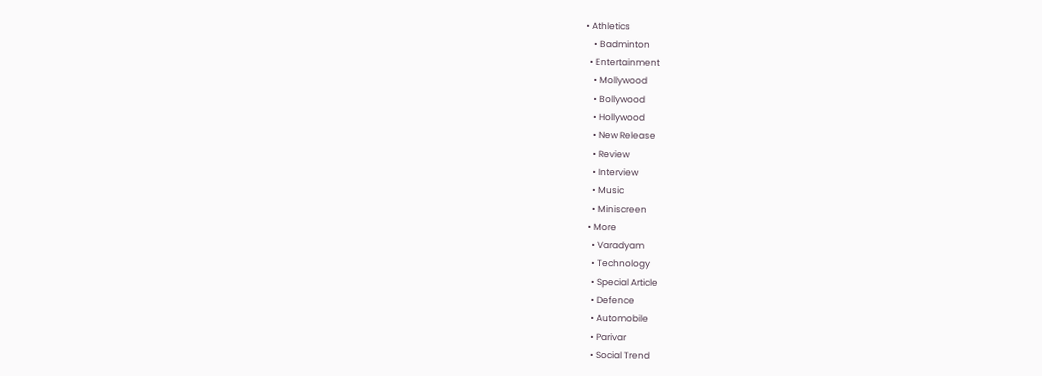• Athletics
    • Badminton
  • Entertainment
    • Mollywood
    • Bollywood
    • Hollywood
    • New Release
    • Review
    • Interview
    • Music
    • Miniscreen
  • More
    • Varadyam
    • Technology
    • Special Article
    • Defence
    • Automobile
    • Parivar
    • Social Trend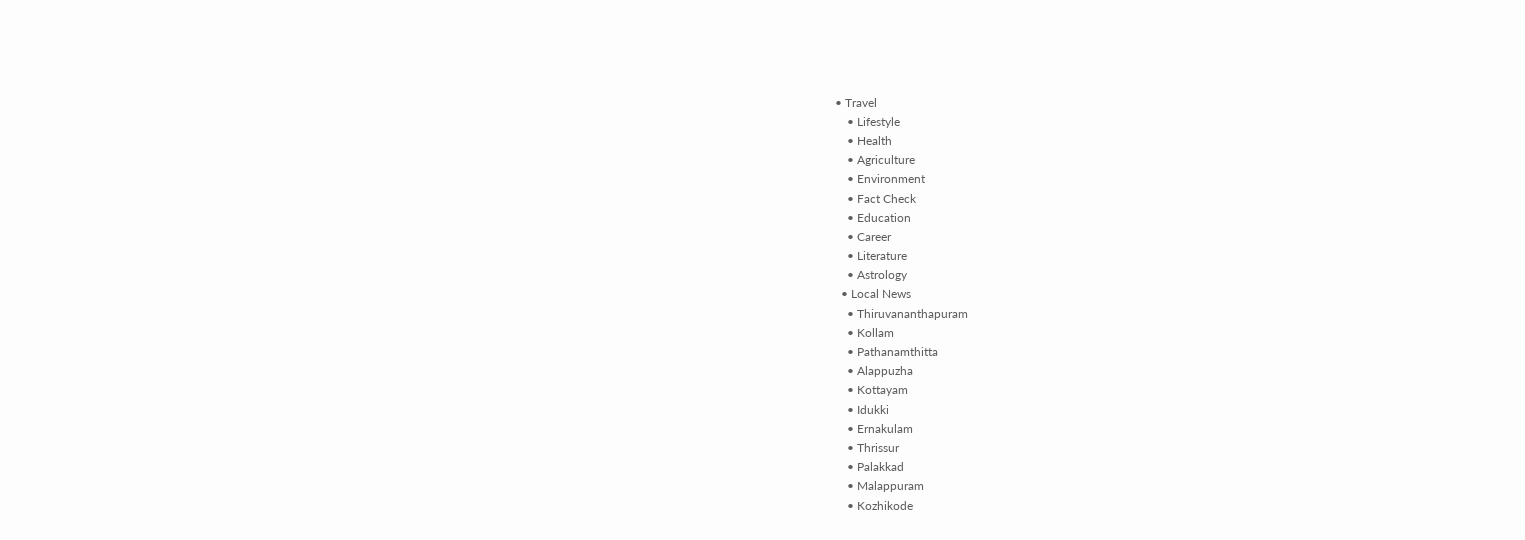• Travel
    • Lifestyle
    • Health
    • Agriculture
    • Environment
    • Fact Check
    • Education
    • Career
    • Literature
    • Astrology
  • Local News
    • Thiruvananthapuram
    • Kollam
    • Pathanamthitta
    • Alappuzha
    • Kottayam
    • Idukki
    • Ernakulam
    • Thrissur
    • Palakkad
    • Malappuram
    • Kozhikode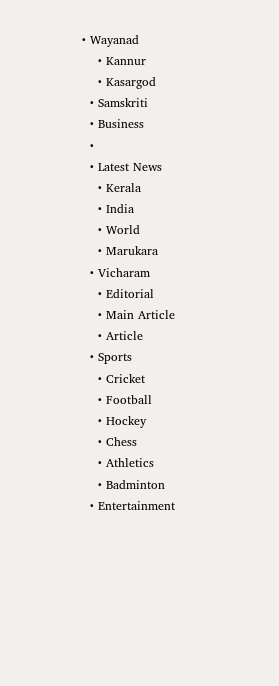• Wayanad
    • Kannur
    • Kasargod
  • Samskriti
  • Business
  •
  • Latest News
    • Kerala
    • India
    • World
    • Marukara
  • Vicharam
    • Editorial
    • Main Article
    • Article
  • Sports
    • Cricket
    • Football
    • Hockey
    • Chess
    • Athletics
    • Badminton
  • Entertainment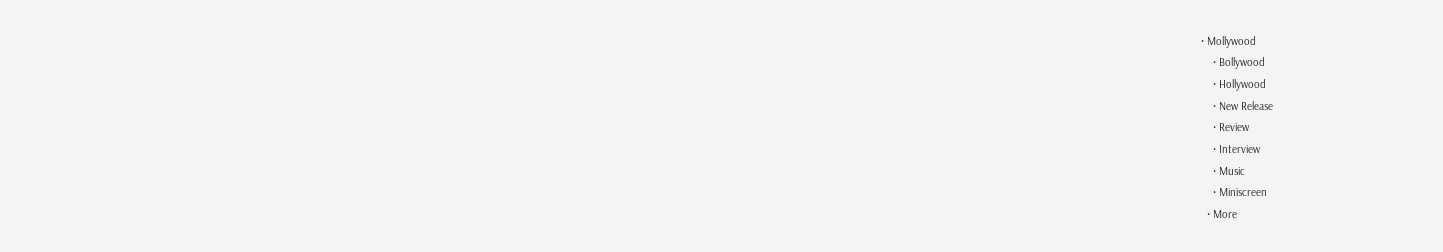• Mollywood
    • Bollywood
    • Hollywood
    • New Release
    • Review
    • Interview
    • Music
    • Miniscreen
  • More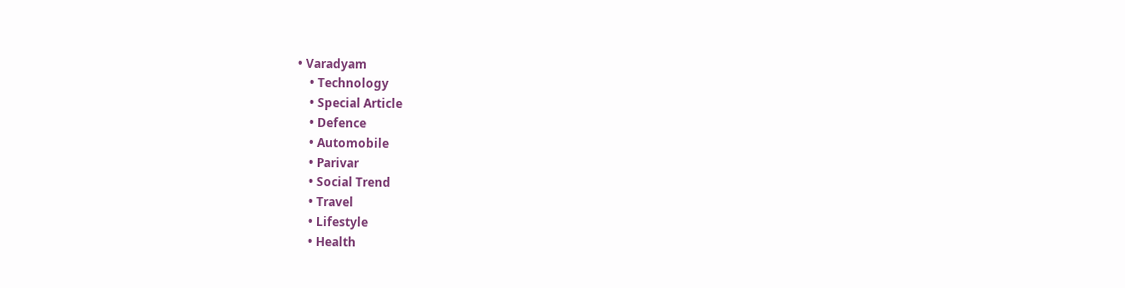• Varadyam
    • Technology
    • Special Article
    • Defence
    • Automobile
    • Parivar
    • Social Trend
    • Travel
    • Lifestyle
    • Health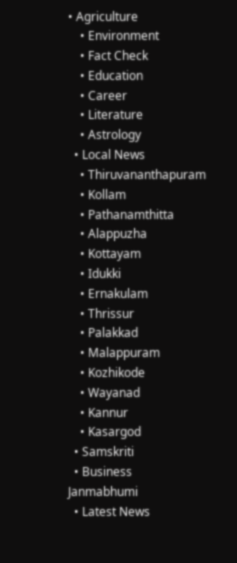• Agriculture
    • Environment
    • Fact Check
    • Education
    • Career
    • Literature
    • Astrology
  • Local News
    • Thiruvananthapuram
    • Kollam
    • Pathanamthitta
    • Alappuzha
    • Kottayam
    • Idukki
    • Ernakulam
    • Thrissur
    • Palakkad
    • Malappuram
    • Kozhikode
    • Wayanad
    • Kannur
    • Kasargod
  • Samskriti
  • Business
Janmabhumi
  • Latest News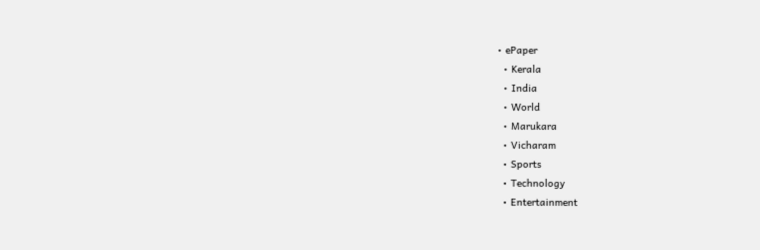• ePaper
  • Kerala
  • India
  • World
  • Marukara
  • Vicharam
  • Sports
  • Technology
  • Entertainment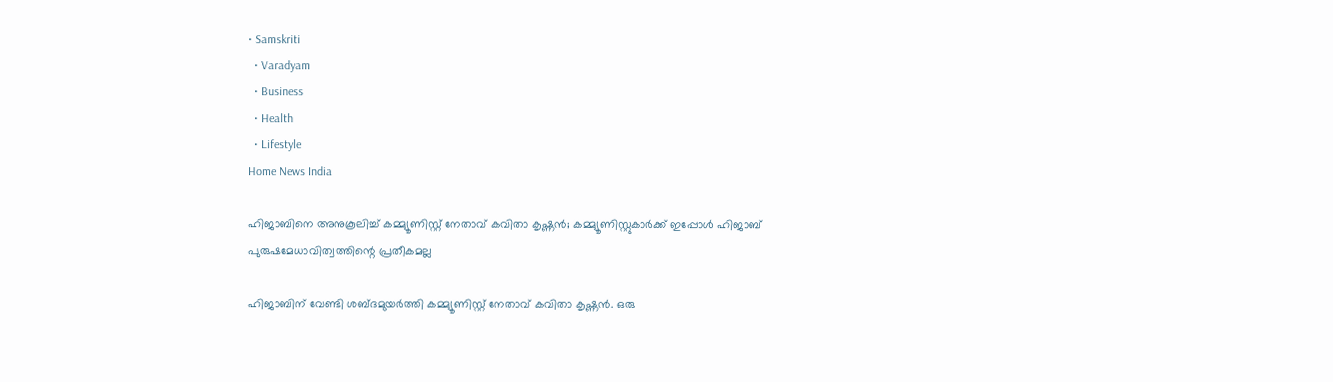• Samskriti
  • Varadyam
  • Business
  • Health
  • Lifestyle
Home News India

ഹിജാബിനെ അനുകൂലിച്ച് കമ്മ്യൂണിസ്റ്റ് നേതാവ് കവിതാ കൃഷ്ണന്‍; കമ്മ്യൂണിസ്റ്റുകാര്‍ക്ക് ഇപ്പോള്‍ ഹിജാബ് പുരുഷമേധാവിത്വത്തിന്റെ പ്രതീകമല്ല

ഹിജാബിന് വേണ്ടി ശബ്ദമുയര്‍ത്തി കമ്മ്യൂണിസ്റ്റ് നേതാവ് കവിതാ കൃഷ്ണന്‍. ഒരു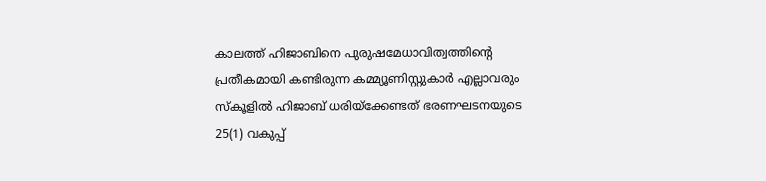കാലത്ത് ഹിജാബിനെ പുരുഷമേധാവിത്വത്തിന്റെ പ്രതീകമായി കണ്ടിരുന്ന കമ്മ്യൂണിസ്റ്റുകാര്‍ എല്ലാവരും സ്‌കൂളില്‍ ഹിജാബ് ധരിയ്‌ക്കേണ്ടത് ഭരണഘടനയുടെ 25(1) വകുപ്പ്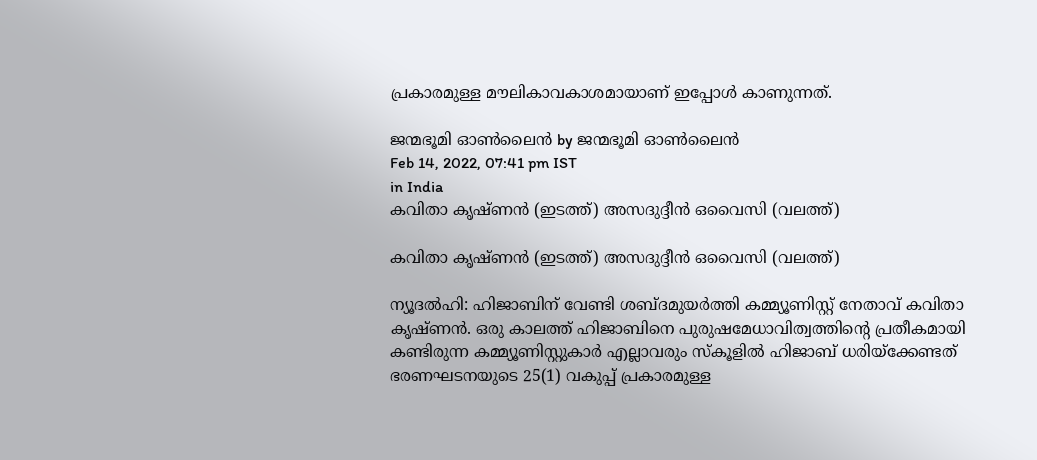പ്രകാരമുള്ള മൗലികാവകാശമായാണ് ഇപ്പോള്‍ കാണുന്നത്.

ജന്മഭൂമി ഓണ്‍ലൈന്‍ by ജന്മഭൂമി ഓണ്‍ലൈന്‍
Feb 14, 2022, 07:41 pm IST
in India
കവിതാ കൃഷ്ണന്‍ (ഇടത്ത്) അസദുദ്ദീന്‍ ഒവൈസി (വലത്ത്)

കവിതാ കൃഷ്ണന്‍ (ഇടത്ത്) അസദുദ്ദീന്‍ ഒവൈസി (വലത്ത്)

ന്യൂദല്‍ഹി: ഹിജാബിന് വേണ്ടി ശബ്ദമുയര്‍ത്തി കമ്മ്യൂണിസ്റ്റ് നേതാവ് കവിതാ കൃഷ്ണന്‍. ഒരു കാലത്ത് ഹിജാബിനെ പുരുഷമേധാവിത്വത്തിന്റെ പ്രതീകമായി കണ്ടിരുന്ന കമ്മ്യൂണിസ്റ്റുകാര്‍ എല്ലാവരും സ്‌കൂളില്‍ ഹിജാബ് ധരിയ്‌ക്കേണ്ടത് ഭരണഘടനയുടെ 25(1) വകുപ്പ് പ്രകാരമുള്ള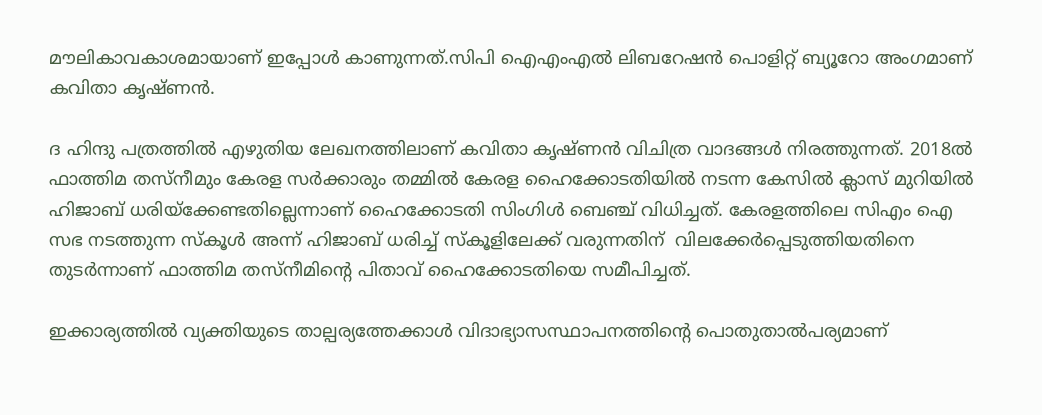മൗലികാവകാശമായാണ് ഇപ്പോള്‍ കാണുന്നത്.സിപി ഐഎംഎല്‍ ലിബറേഷന്‍ പൊളിറ്റ് ബ്യൂറോ അംഗമാണ് കവിതാ കൃഷ്ണന്‍.

ദ ഹിന്ദു പത്രത്തില്‍ എഴുതിയ ലേഖനത്തിലാണ് കവിതാ കൃഷ്ണന്‍ വിചിത്ര വാദങ്ങള്‍ നിരത്തുന്നത്. 2018ല്‍ ഫാത്തിമ തസ്‌നീമും കേരള സര്‍ക്കാരും തമ്മില്‍ കേരള ഹൈക്കോടതിയില്‍ നടന്ന കേസില്‍ ക്ലാസ് മുറിയില്‍ ഹിജാബ് ധരിയ്‌ക്കേണ്ടതില്ലെന്നാണ് ഹൈക്കോടതി സിംഗിള്‍ ബെഞ്ച് വിധിച്ചത്. കേരളത്തിലെ സിഎം ഐ സഭ നടത്തുന്ന സ്‌കൂള്‍ അന്ന് ഹിജാബ് ധരിച്ച് സ്കൂളിലേക്ക് വരുന്നതിന്  വിലക്കേര്‍പ്പെടുത്തിയതിനെ തുടര്‍ന്നാണ് ഫാത്തിമ തസ്‌നീമിന്റെ പിതാവ് ഹൈക്കോടതിയെ സമീപിച്ചത്.

ഇക്കാര്യത്തില്‍ വ്യക്തിയുടെ താല്പര്യത്തേക്കാള്‍ വിദാഭ്യാസസ്ഥാപനത്തിന്റെ പൊതുതാല്‍പര്യമാണ്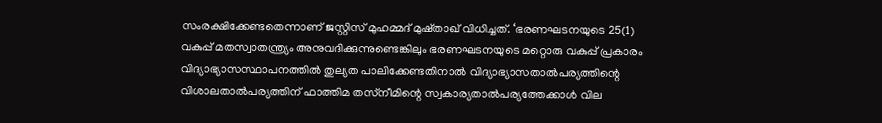സംരക്ഷിക്കേണ്ടതെന്നാണ് ജസ്റ്റിസ് മുഹമ്മദ് മുഷ്താഖ് വിധിച്ചത്. ‘ഭരണഘടനയുടെ 25(1) വകുപ്പ് മതസ്വാതന്ത്ര്യം അനുവദിക്കുന്നുണ്ടെങ്കിലും ഭരണഘടനയുടെ മറ്റൊരു വകുപ്പ് പ്രകാരം വിദ്യാഭ്യാസസ്ഥാപനത്തില്‍ തുല്യത പാലിക്കേണ്ടതിനാല്‍ വിദ്യാഭ്യാസതാല്‍പര്യത്തിന്റെ വിശാലതാല്‍പര്യത്തിന് ഫാത്തിമ തസ്‌നീമിന്റെ സ്വകാര്യതാല്‍പര്യത്തേക്കാള്‍ വില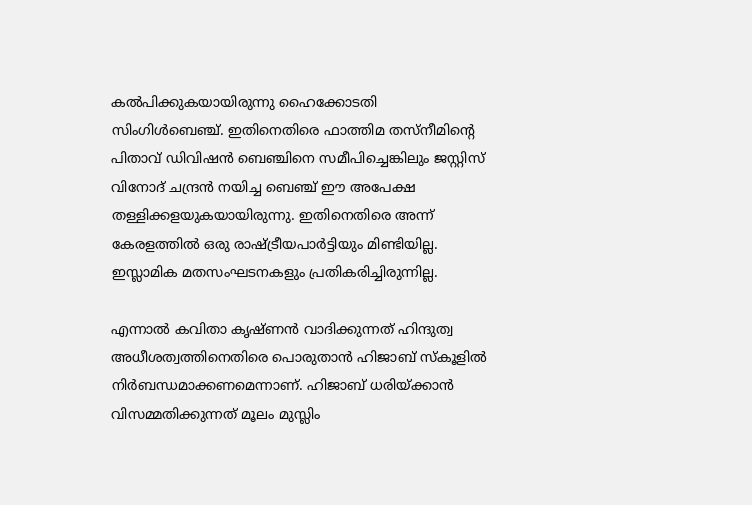കല്‍പിക്കുകയായിരുന്നു ഹൈക്കോടതി സിംഗിള്‍ബെഞ്ച്. ഇതിനെതിരെ ഫാത്തിമ തസ്‌നീമിന്റെ പിതാവ് ഡിവിഷന്‍ ബെഞ്ചിനെ സമീപിച്ചെങ്കിലും ജസ്റ്റിസ് വിനോദ് ചന്ദ്രന്‍ നയിച്ച ബെഞ്ച് ഈ അപേക്ഷ തള്ളിക്കളയുകയായിരുന്നു. ഇതിനെതിരെ അന്ന് കേരളത്തില്‍ ഒരു രാഷ്‌ട്രീയപാര്‍ട്ടിയും മിണ്ടിയില്ല. ഇസ്ലാമിക മതസംഘടനകളും പ്രതികരിച്ചിരുന്നില്ല.

എന്നാല്‍ കവിതാ കൃഷ്ണന്‍ വാദിക്കുന്നത് ഹിന്ദുത്വ അധീശത്വത്തിനെതിരെ പൊരുതാന്‍ ഹിജാബ് സ്‌കൂളില്‍ നിര്‍ബന്ധമാക്കണമെന്നാണ്. ഹിജാബ് ധരിയ്‌ക്കാന്‍ വിസമ്മതിക്കുന്നത് മൂലം മുസ്ലിം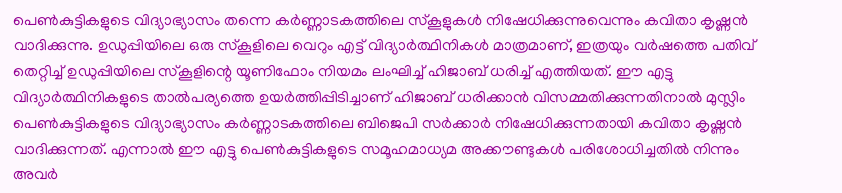പെണ്‍കുട്ടികളുടെ വിദ്യാഭ്യാസം തന്നെ കര്‍ണ്ണാടകത്തിലെ സ്‌കൂളുകള്‍ നിഷേധിക്കുന്നുവെന്നും കവിതാ കൃഷ്ണന്‍ വാദിക്കുന്നു. ഉഡുപ്പിയിലെ ഒരു സ്‌കൂളിലെ വെറും എട്ട് വിദ്യാര്‍ത്ഥിനികള്‍ മാത്രമാണ്, ഇത്രയും വര്‍ഷത്തെ പതിവ് തെറ്റിച്ച് ഉഡുപ്പിയിലെ സ്‌കൂളിന്റെ യൂണിഫോം നിയമം ലംഘിച്ച് ഹിജാബ് ധരിച്ച് എത്തിയത്. ഈ എട്ടു വിദ്യാര്‍ത്ഥിനികളുടെ താല്‍പര്യത്തെ ഉയര്‍ത്തിപ്പിടിച്ചാണ് ഹിജാബ് ധരിക്കാന്‍ വിസമ്മതിക്കുന്നതിനാല്‍ മുസ്ലിം പെണ്‍കുട്ടികളുടെ വിദ്യാഭ്യാസം കര്‍ണ്ണാടകത്തിലെ ബിജെപി സര്‍ക്കാര്‍ നിഷേധിക്കുന്നതായി കവിതാ കൃഷ്ണന്‍ വാദിക്കുന്നത്. എന്നാല്‍ ഈ എട്ടു പെണ്‍കുട്ടികളുടെ സമൂഹമാധ്യമ അക്കൗണ്ടുകള്‍ പരിശോധിച്ചതില്‍ നിന്നും അവര്‍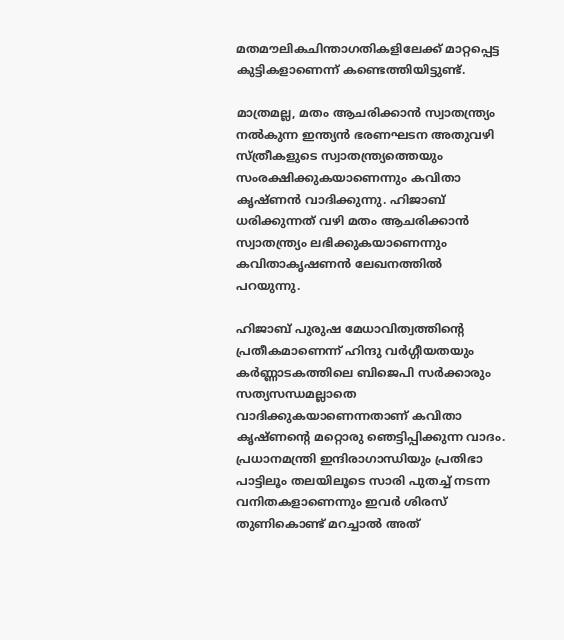മതമൗലികചിന്താഗതികളിലേക്ക് മാറ്റപ്പെട്ട കുട്ടികളാണെന്ന് കണ്ടെത്തിയിട്ടുണ്ട്.

മാത്രമല്ല, മതം ആചരിക്കാന്‍ സ്വാതന്ത്ര്യം നല്‍കുന്ന ഇന്ത്യന്‍ ഭരണഘടന അതുവഴി സ്ത്രീകളുടെ സ്വാതന്ത്ര്യത്തെയും സംരക്ഷിക്കുകയാണെന്നും കവിതാ കൃഷ്ണന്‍ വാദിക്കുന്നു. ഹിജാബ് ധരിക്കുന്നത് വഴി മതം ആചരിക്കാന്‍ സ്വാതന്ത്ര്യം ലഭിക്കുകയാണെന്നും കവിതാകൃഷണന്‍ ലേഖനത്തില്‍ പറയുന്നു.

ഹിജാബ് പുരുഷ മേധാവിത്വത്തിന്റെ പ്രതീകമാണെന്ന് ഹിന്ദു വര്‍ഗ്ഗീയതയും കര്‍ണ്ണാടകത്തിലെ ബിജെപി സര്‍ക്കാരും സത്യസന്ധമല്ലാതെ വാദിക്കുകയാണെന്നതാണ് കവിതാ കൃഷ്ണന്റെ മറ്റൊരു ഞെട്ടിപ്പിക്കുന്ന വാദം.  പ്രധാനമന്ത്രി ഇന്ദിരാഗാന്ധിയും പ്രതിഭാ പാട്ടിലൂം തലയിലൂടെ സാരി പുതച്ച് നടന്ന വനിതകളാണെന്നും ഇവര്‍ ശിരസ് തുണികൊണ്ട് മറച്ചാല്‍ അത്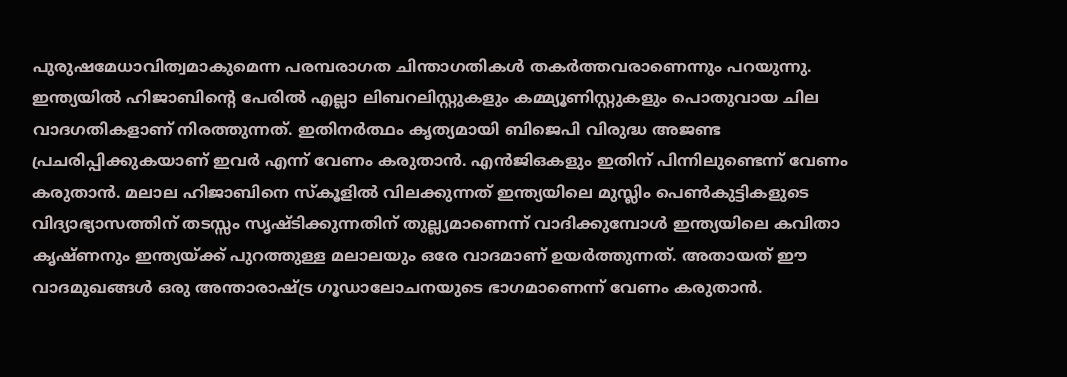പുരുഷമേധാവിത്വമാകുമെന്ന പരമ്പരാഗത ചിന്താഗതികള്‍ തകര്‍ത്തവരാണെന്നും പറയുന്നു. ഇന്ത്യയില്‍ ഹിജാബിന്റെ പേരില്‍ എല്ലാ ലിബറലിസ്റ്റുകളും കമ്മ്യൂണിസ്റ്റുകളും പൊതുവായ ചില വാദഗതികളാണ് നിരത്തുന്നത്. ഇതിനര്‍ത്ഥം കൃത്യമായി ബിജെപി വിരുദ്ധ അജണ്ട പ്രചരിപ്പിക്കുകയാണ് ഇവര്‍ എന്ന് വേണം കരുതാന്‍. എൻജിഒകളും ഇതിന് പിന്നിലുണ്ടെന്ന് വേണം കരുതാന്‍. മലാല ഹിജാബിനെ സ്കൂളില്‍ വിലക്കുന്നത് ഇന്ത്യയിലെ മുസ്ലിം പെണ്‍കുട്ടികളുടെ വിദ്യാഭ്യാസത്തിന് തടസ്സം സൃഷ്ടിക്കുന്നതിന് തുല്ല്യമാണെന്ന് വാദിക്കുമ്പോള്‍ ഇന്ത്യയിലെ കവിതാ കൃഷ്ണനും ഇന്ത്യയ്‌ക്ക് പുറത്തുള്ള മലാലയും ഒരേ വാദമാണ് ഉയര്‍ത്തുന്നത്. അതായത് ഈ വാദമുഖങ്ങള്‍ ഒരു അന്താരാഷ്‌ട്ര ഗൂഡാലോചനയുടെ ഭാഗമാണെന്ന് വേണം കരുതാന്‍.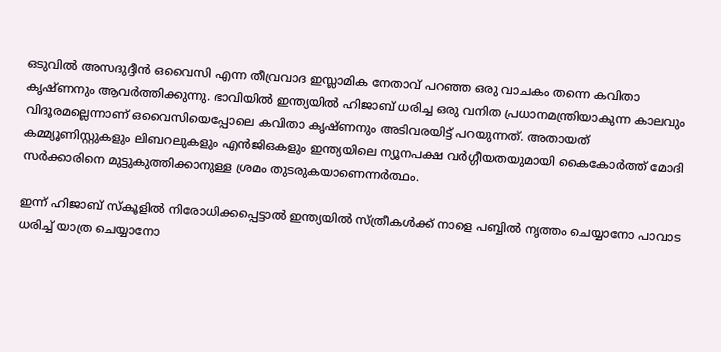ഒടുവില്‍ അസദുദ്ദീന്‍ ഒവൈസി എന്ന തീവ്രവാദ ഇസ്ലാമിക നേതാവ് പറഞ്ഞ ഒരു വാചകം തന്നെ കവിതാ കൃഷ്ണനും ആവര്‍ത്തിക്കുന്നു. ഭാവിയില്‍ ഇന്ത്യയില്‍ ഹിജാബ് ധരിച്ച ഒരു വനിത പ്രധാനമന്ത്രിയാകുന്ന കാലവും വിദൂരമല്ലെന്നാണ് ഒവൈസിയെപ്പോലെ കവിതാ കൃഷ്ണനും അടിവരയിട്ട് പറയുന്നത്. അതായത് കമ്മ്യൂണിസ്റ്റുകളും ലിബറലുകളും എന്‍ജിഒകളും ഇന്ത്യയിലെ ന്യൂനപക്ഷ വര്‍ഗ്ഗീയതയുമായി കൈകോര്‍ത്ത് മോദി സര്‍ക്കാരിനെ മുട്ടുകുത്തിക്കാനുള്ള ശ്രമം തുടരുകയാണെന്നര്‍ത്ഥം.

ഇന്ന് ഹിജാബ് സ്കൂളില്‍ നിരോധിക്കപ്പെട്ടാല്‍ ഇന്ത്യയില്‍ സ്ത്രീകള്‍ക്ക് നാളെ പബ്ബില്‍ നൃത്തം ചെയ്യാനോ പാവാട ധരിച്ച് യാത്ര ചെയ്യാനോ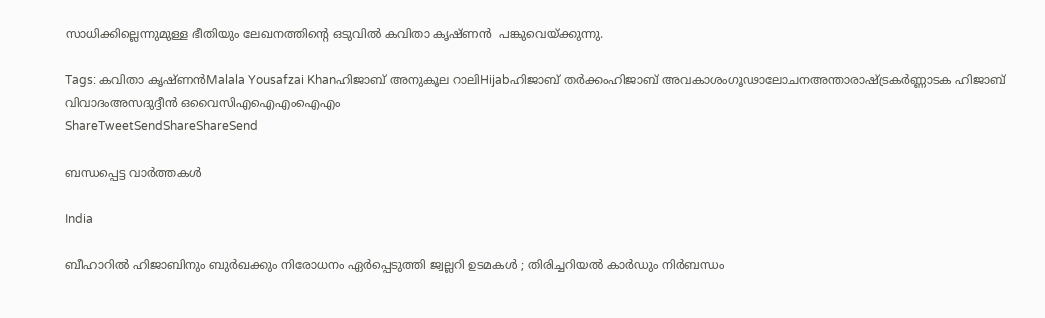സാധിക്കില്ലെന്നുമുള്ള ഭീതിയും ലേഖനത്തിന്റെ ഒടുവില്‍ കവിതാ കൃഷ്ണന്‍  പങ്കുവെയ്‌ക്കുന്നു.

Tags: കവിതാ കൃഷ്ണന്‍Malala Yousafzai Khanഹിജാബ് അനുകൂല റാലിHijabഹിജാബ് തര്‍ക്കംഹിജാബ് അവകാശംഗൂഢാലോചനഅന്താരാഷ്ട്രകര്‍ണ്ണാടക ഹിജാബ് വിവാദംഅസദുദ്ദീന്‍ ഒവൈസിഎഐഎംഐഎം
ShareTweetSendShareShareSend

ബന്ധപ്പെട്ട വാര്‍ത്തകള്‍

India

ബീഹാറിൽ ഹിജാബിനും ബുർഖക്കും നിരോധനം ഏർപ്പെടുത്തി ജ്വല്ലറി ഉടമകൾ ; തിരിച്ചറിയൽ കാർഡും നിർബന്ധം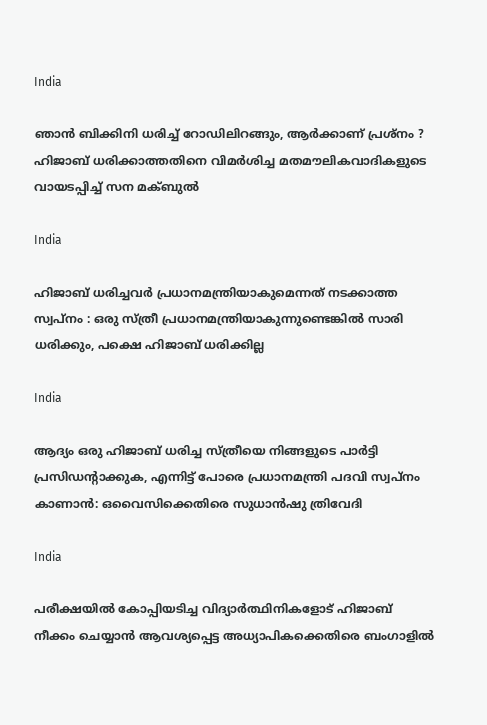India

ഞാൻ ബിക്കിനി ധരിച്ച് റോഡിലിറങ്ങും, ആർക്കാണ് പ്രശ്നം ? ഹിജാബ് ധരിക്കാത്തതിനെ വിമർശിച്ച മതമൗലികവാദികളുടെ വായടപ്പിച്ച് സന മക്ബുൽ

India

ഹിജാബ് ധരിച്ചവർ പ്രധാനമന്ത്രിയാകുമെന്നത് നടക്കാത്ത സ്വപ്നം : ഒരു സ്ത്രീ പ്രധാനമന്ത്രിയാകുന്നുണ്ടെങ്കിൽ സാരി ധരിക്കും, പക്ഷെ ഹിജാബ് ധരിക്കില്ല

India

ആദ്യം ഒരു ഹിജാബ് ധരിച്ച സ്ത്രീയെ നിങ്ങളുടെ പാർട്ടി പ്രസിഡന്റാക്കുക, എന്നിട്ട് പോരെ പ്രധാനമന്ത്രി പദവി സ്വപ്നം കാണാൻ: ഒവൈസിക്കെതിരെ സുധാൻഷു ത്രിവേദി

India

പരീക്ഷയിൽ കോപ്പിയടിച്ച വിദ്യാർത്ഥിനികളോട് ഹിജാബ് നീക്കം ചെയ്യാൻ ആവശ്യപ്പെട്ട അധ്യാപികക്കെതിരെ ബംഗാളിൽ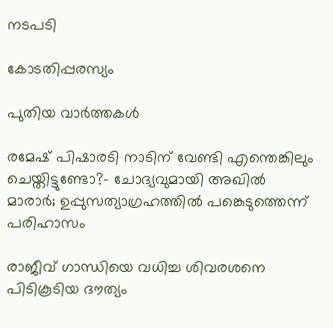നടപടി

കോടതിപ്പരസ്യം

പുതിയ വാര്‍ത്തകള്‍

രമേഷ് പിഷാരടി നാടിന് വേണ്ടി എന്തെങ്കിലും ചെയ്തിട്ടുണ്ടോ?- ചോദ്യവുമായി അഖില്‍ മാരാര്‍; ഉപ്പുസത്യാഗ്രഹത്തില്‍ പങ്കെടുത്തെന്ന് പരിഹാസം

രാജീവ് ഗാന്ധിയെ വധിച്ച ശിവരശനെ പിടികൂടിയ ദൗത്യം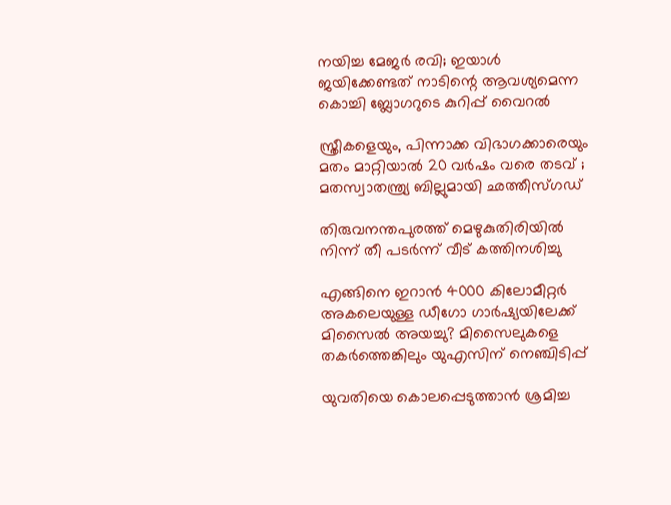നയിച്ച മേജർ രവി; ഇയാള്‍ ജയിക്കേണ്ടത് നാടിന്റെ ആവശ്യമെന്ന കൊച്ചി ബ്ലോഗറുടെ കുറിപ്പ് വൈറല്‍

സ്ത്രീകളെയും, പിന്നാക്ക വിഭാഗക്കാരെയും മതം മാറ്റിയാൽ 20 വർഷം വരെ തടവ് ; മതസ്വാതന്ത്ര്യ ബില്ലുമായി ഛത്തീസ്ഗഡ്

തിരുവനന്തപുരത്ത് മെഴുകുതിരിയില്‍ നിന്ന് തീ പടര്‍ന്ന് വീട് കത്തിനശിച്ചു

എങ്ങിനെ ഇറാന്‍ 4000 കിലോമീറ്റർ അകലെയുള്ള ഡീഗോ ഗാർഷ്യയിലേക്ക് മിസൈല്‍ അയച്ചു? മിസൈലുകളെ തകര്‍ത്തെങ്കിലും യുഎസിന് നെഞ്ചിടിപ്പ്

യുവതിയെ കൊലപ്പെടുത്താന്‍ ശ്രമിച്ച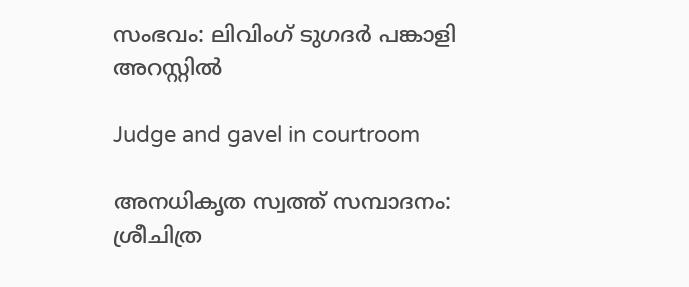സംഭവം: ലിവിംഗ് ടുഗദര്‍ പങ്കാളി അറസ്റ്റില്‍

Judge and gavel in courtroom

അനധികൃത സ്വത്ത് സമ്പാദനം: ശ്രീചിത്ര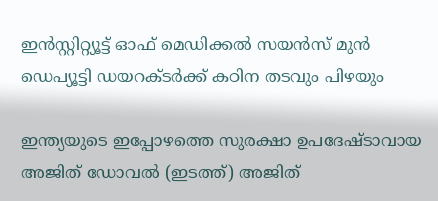ഇന്‍സ്റ്റിറ്റ്യൂട്ട് ഓഫ് മെഡിക്കല്‍ സയന്‍സ് മുന്‍ ഡെപ്യൂട്ടി ഡയറക്ടര്‍ക്ക് കഠിന തടവും പിഴയും

ഇന്ത്യയുടെ ഇപ്പോഴത്തെ സുരക്ഷാ ഉപദേഷ്ടാവായ അജിത് ഡോവല്‍ (ഇടത്ത്) അജിത്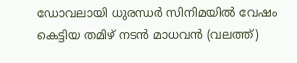ഡോവലായി ധുരന്ധര്‍ സിനിമയില്‍ വേഷം കെട്ടിയ തമിഴ് നടന്‍ മാധവന്‍ (വലത്ത്)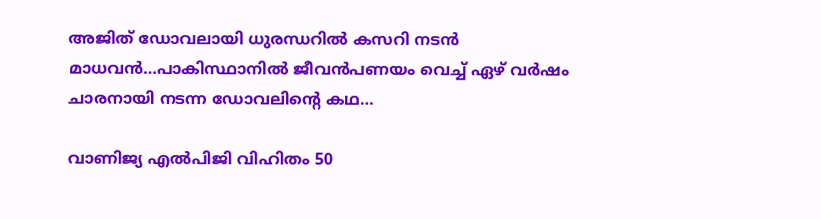അജിത് ഡോവലായി ധുരന്ധറില്‍ കസറി നടന്‍ മാധവന്‍…പാകിസ്ഥാനില്‍ ജീവന്‍പണയം വെച്ച് ഏഴ് വര്‍ഷം ചാരനായി നടന്ന ഡോവലിന്റെ കഥ…

വാണിജ്യ എല്‍പിജി വിഹിതം 50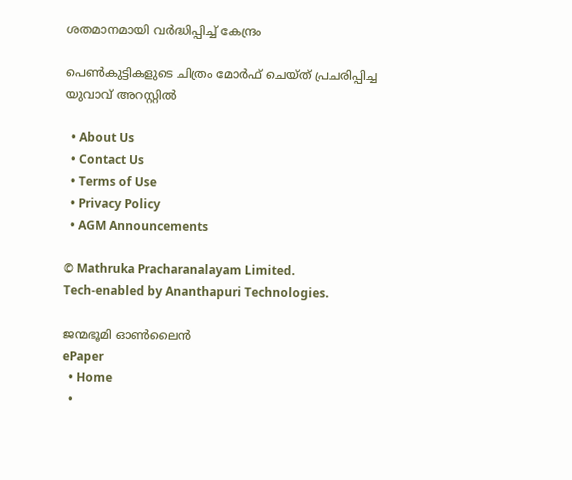ശതമാനമായി വര്‍ദ്ധിപ്പിച്ച് കേന്ദ്രം

പെണ്‍കുട്ടികളുടെ ചിത്രം മോര്‍ഫ് ചെയ്ത് പ്രചരിപ്പിച്ച യുവാവ് അറസ്റ്റില്‍

  • About Us
  • Contact Us
  • Terms of Use
  • Privacy Policy
  • AGM Announcements

© Mathruka Pracharanalayam Limited.
Tech-enabled by Ananthapuri Technologies.

ജന്മഭൂമി ഓണ്‍ലൈന്‍
ePaper
  • Home
  •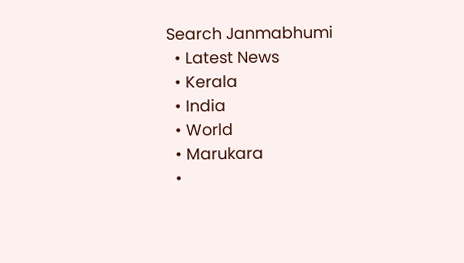Search Janmabhumi
  • Latest News
  • Kerala
  • India
  • World
  • Marukara
  •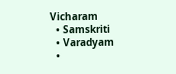Vicharam
  • Samskriti
  • Varadyam
  •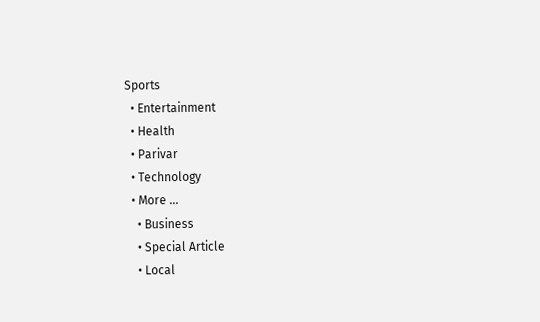Sports
  • Entertainment
  • Health
  • Parivar
  • Technology
  • More …
    • Business
    • Special Article
    • Local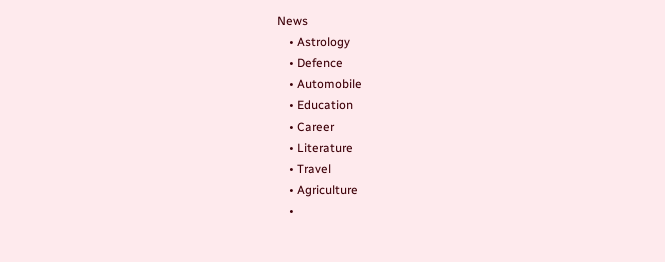News
    • Astrology
    • Defence
    • Automobile
    • Education
    • Career
    • Literature
    • Travel
    • Agriculture
    •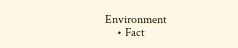Environment
    • Fact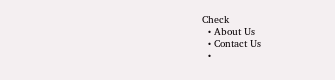Check
  • About Us
  • Contact Us
  •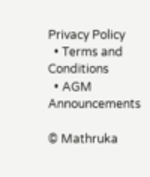Privacy Policy
  • Terms and Conditions
  • AGM Announcements

© Mathruka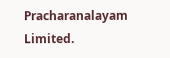Pracharanalayam Limited.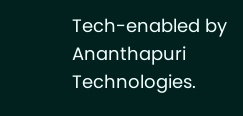Tech-enabled by Ananthapuri Technologies.